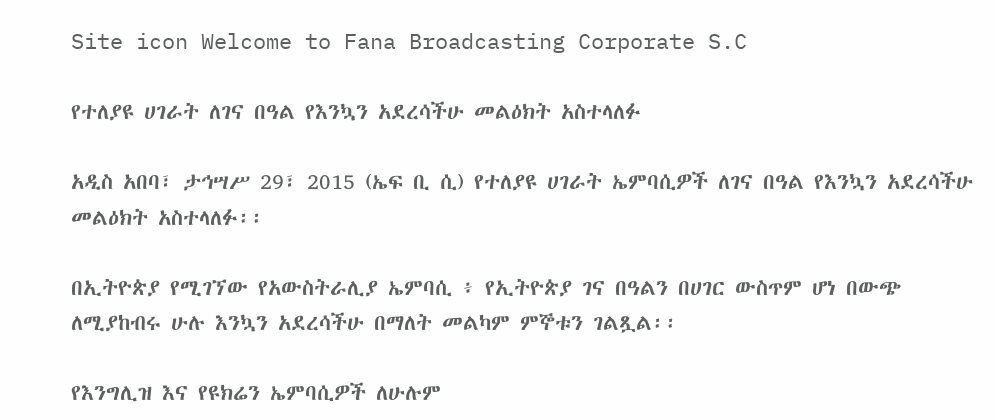Site icon Welcome to Fana Broadcasting Corporate S.C

የተለያዩ ሀገራት ለገና በዓል የእንኳን አደረሳችሁ መልዕክት አስተላለፉ

አዲስ አበባ፣ ታኅሣሥ 29፣ 2015 (ኤፍ ቢ ሲ) የተለያዩ ሀገራት ኤምባሲዎች ለገና በዓል የእንኳን አደረሳችሁ መልዕክት አስተላለፉ፡፡

በኢትዮጵያ የሚገኘው የአውስትራሊያ ኤምባሲ ፥ የኢትዮጵያ ገና በዓልን በሀገር ውስጥም ሆነ በውጭ ለሚያከብሩ ሁሉ እንኳን አደረሳችሁ በማለት መልካም ምኞቱን ገልጿል፡፡

የእንግሊዝ እና የዩክሬን ኤምባሲዎች ለሁሉም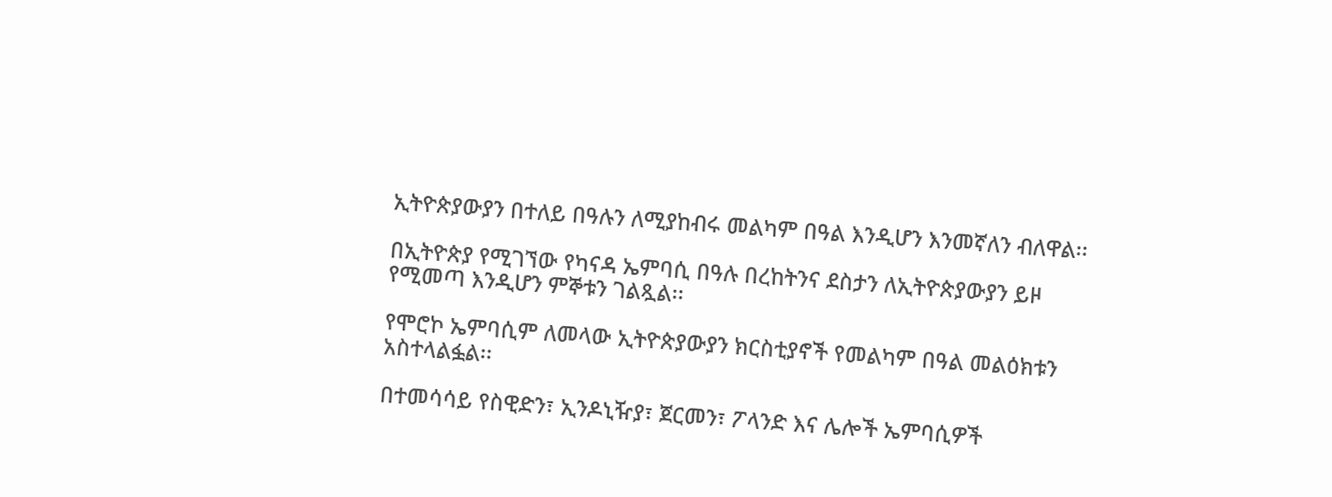ኢትዮጵያውያን በተለይ በዓሉን ለሚያከብሩ መልካም በዓል እንዲሆን እንመኛለን ብለዋል፡፡

በኢትዮጵያ የሚገኘው የካናዳ ኤምባሲ በዓሉ በረከትንና ደስታን ለኢትዮጵያውያን ይዞ የሚመጣ እንዲሆን ምኞቱን ገልጿል፡፡

የሞሮኮ ኤምባሲም ለመላው ኢትዮጵያውያን ክርስቲያኖች የመልካም በዓል መልዕክቱን አስተላልፏል፡፡

በተመሳሳይ የስዊድን፣ ኢንዶኒዥያ፣ ጀርመን፣ ፖላንድ እና ሌሎች ኤምባሲዎች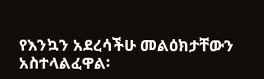የእንኳን አደረሳችሁ መልዕክታቸውን አስተላልፈዋል፡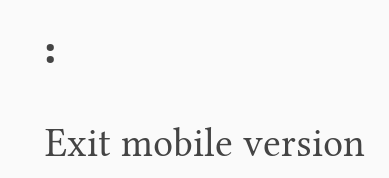፡

Exit mobile version